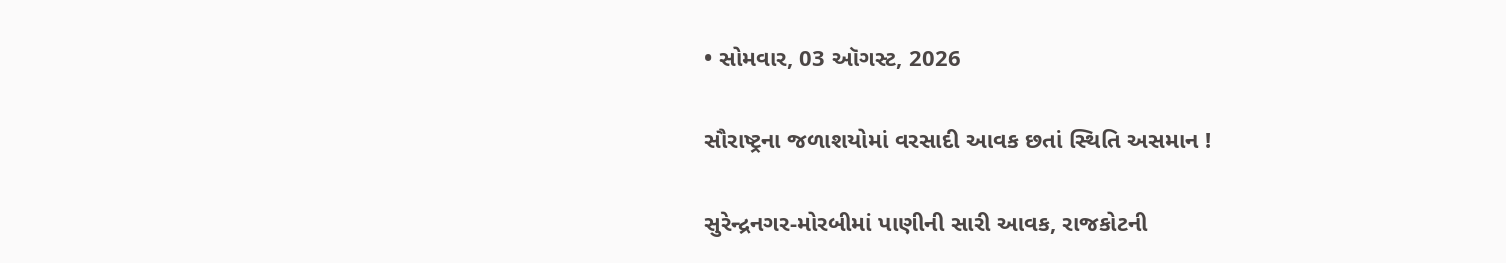• સોમવાર, 03 ઑગસ્ટ, 2026

સૌરાષ્ટ્રના જળાશયોમાં વરસાદી આવક છતાં સ્થિતિ અસમાન !

સુરેન્દ્રનગર-મોરબીમાં પાણીની સારી આવક, રાજકોટની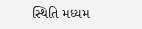સ્થિતિ મધ્યમ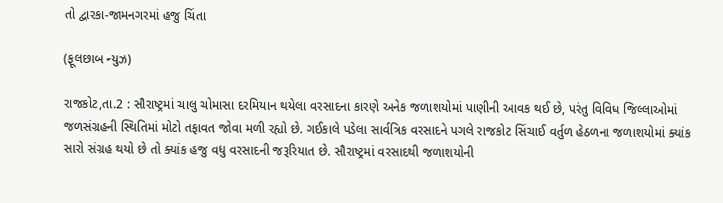તો દ્વારકા-જામનગરમાં હજુ ચિંતા

(ફૂલછાબ ન્યુઝ)

રાજકોટ,તા.2 : સૌરાષ્ટ્રમાં ચાલુ ચોમાસા દરમિયાન થયેલા વરસાદના કારણે અનેક જળાશયોમાં પાણીની આવક થઈ છે, પરંતુ વિવિધ જિલ્લાઓમાં જળસંગ્રહની સ્થિતિમાં મોટો તફાવત જોવા મળી રહ્યો છે. ગઈકાલે પડેલા સાર્વત્રિક વરસાદને પગલે રાજકોટ સિંચાઈ વર્તુળ હેઠળના જળાશયોમાં ક્યાંક સારો સંગ્રહ થયો છે તો ક્યાંક હજુ વધુ વરસાદની જરૂરિયાત છે. સૌરાષ્ટ્રમાં વરસાદથી જળાશયોની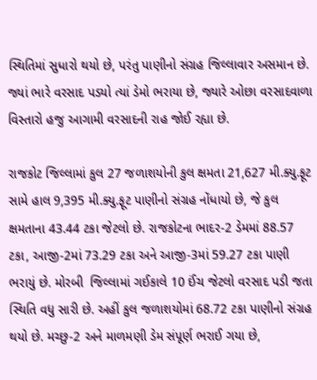સ્થિતિમાં સુધારો થયો છે, પરંતુ પાણીનો સંગ્રહ જિલ્લાવાર અસમાન છે. જ્યાં ભારે વરસાદ પડયો ત્યાં ડેમો ભરાયા છે, જ્યારે ઓછા વરસાદવાળા વિસ્તારો હજુ આગામી વરસાદની રાહ જોઈ રહ્યા છે.

રાજકોટ જિલ્લામાં કુલ 27 જળાશયોની કુલ ક્ષમતા 21,627 મી.ક્યુ.ફૂટ સામે હાલ 9,395 મી.ક્યુ.ફૂટ પાણીનો સંગ્રહ નોંધાયો છે, જે કુલ ક્ષમતાના 43.44 ટકા જેટલો છે. રાજકોટના ભાદર-2 ડેમમાં 88.57 ટકા, આજી-2માં 73.29 ટકા અને આજી-3માં 59.27 ટકા પાણી ભરાયું છે. મોરબી  જિલ્લામાં ગઈકાલે 10 ઈંચ જેટલો વરસાદ પડી જતા સ્થિતિ વધુ સારી છે. અહીં કુલ જળાશયોમાં 68.72 ટકા પાણીનો સંગ્રહ થયો છે. મચ્છુ-2 અને માળમણી ડેમ સંપૂર્ણ ભરાઈ ગયા છે,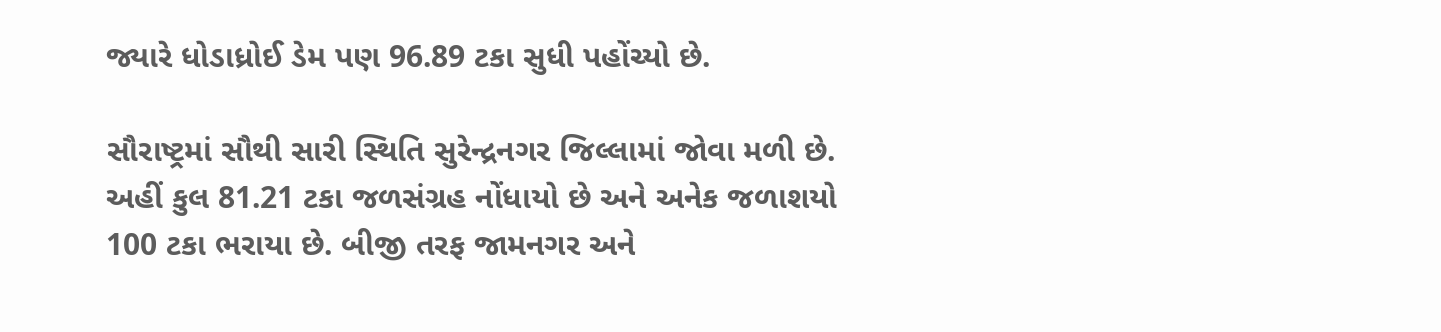જ્યારે ધોડાધ્રોઈ ડેમ પણ 96.89 ટકા સુધી પહોંચ્યો છે.

સૌરાષ્ટ્રમાં સૌથી સારી સ્થિતિ સુરેન્દ્રનગર જિલ્લામાં જોવા મળી છે. અહીં કુલ 81.21 ટકા જળસંગ્રહ નોંધાયો છે અને અનેક જળાશયો 100 ટકા ભરાયા છે. બીજી તરફ જામનગર અને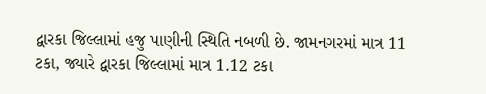દ્વારકા જિલ્લામાં હજુ પાણીની સ્થિતિ નબળી છે. જામનગરમાં માત્ર 11 ટકા, જ્યારે દ્વારકા જિલ્લામાં માત્ર 1.12 ટકા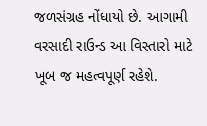જળસંગ્રહ નોંધાયો છે. આગામી વરસાદી રાઉન્ડ આ વિસ્તારો માટે ખૂબ જ મહત્વપૂર્ણ રહેશે.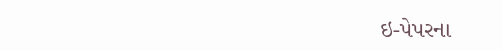ઇ-પેપરના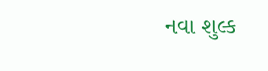નવા શુલ્ક